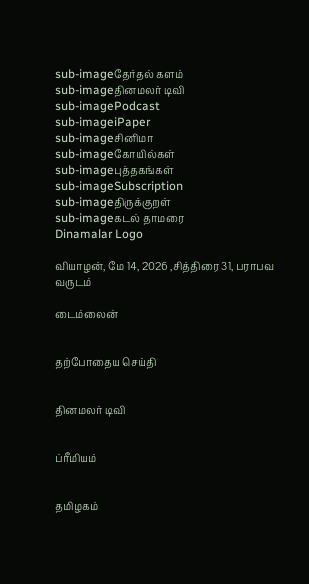sub-imageதேர்தல் களம்
sub-imageதினமலர் டிவி
sub-imagePodcast
sub-imageiPaper
sub-imageசினிமா
sub-imageகோயில்கள்
sub-imageபுத்தகங்கள்
sub-imageSubscription
sub-imageதிருக்குறள்
sub-imageகடல் தாமரை
Dinamalar Logo

வியாழன், மே 14, 2026 ,சித்திரை 31, பராபவ வருடம்

டைம்லைன்


தற்போதைய செய்தி


தினமலர் டிவி


ப்ரீமியம்


தமிழகம்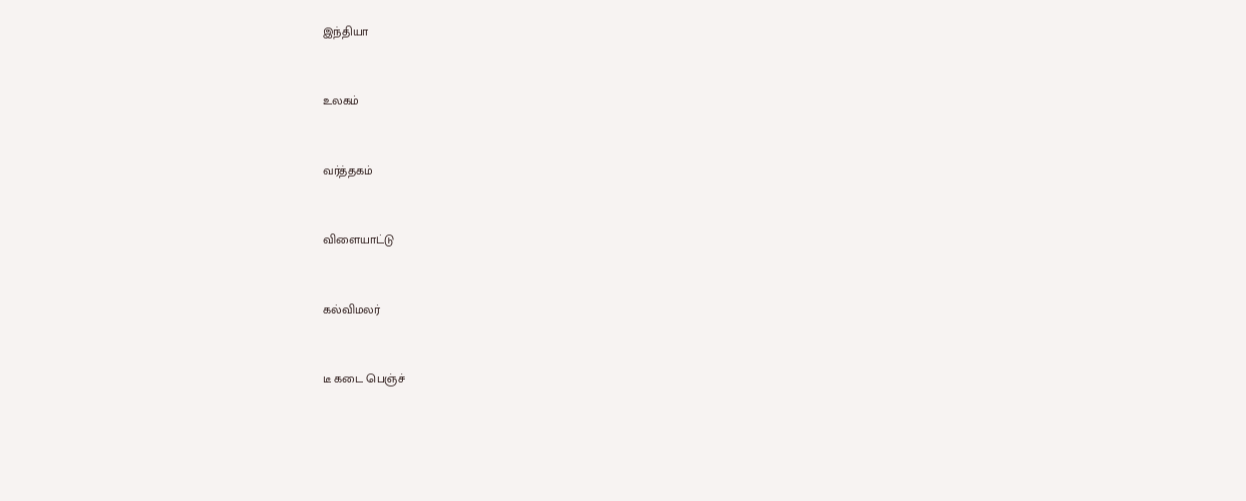இந்தியா


உலகம்


வர்த்தகம்


விளையாட்டு


கல்விமலர்


டீ கடை பெஞ்ச்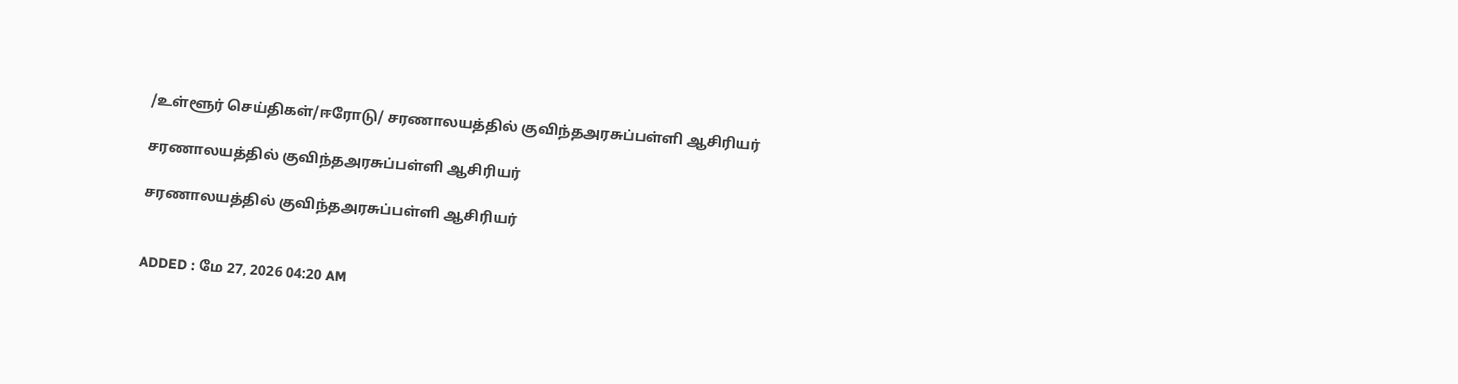/உள்ளூர் செய்திகள்/ஈரோடு/ சரணாலயத்தில் குவிந்தஅரசுப்பள்ளி ஆசிரியர்

சரணாலயத்தில் குவிந்தஅரசுப்பள்ளி ஆசிரியர்

சரணாலயத்தில் குவிந்தஅரசுப்பள்ளி ஆசிரியர்


ADDED : மே 27, 2026 04:20 AM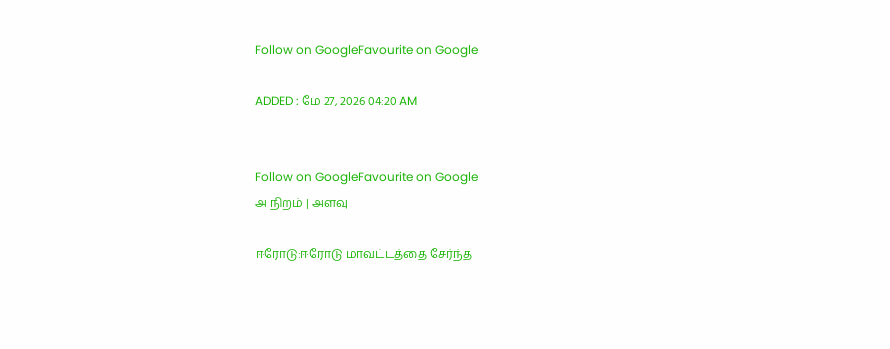Follow on GoogleFavourite on Google

ADDED : மே 27, 2026 04:20 AM


Follow on GoogleFavourite on Google
அ நிறம் | அளவு

ஈரோடு:ஈரோடு மாவட்டத்தை சேர்ந்த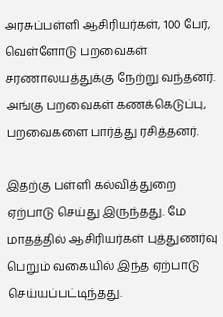அரசுப்பள்ளி ஆசிரியர்கள், 100 பேர், வெள்ளோடு பறவைகள் சரணாலயத்துக்கு நேற்று வந்தனர். அங்கு பறவைகள் கணக்கெடுப்பு, பறவைகளை பார்த்து ரசித்தனர்.

இதற்கு பள்ளி கல்வித்துறை ஏற்பாடு செய்து இருந்தது. மே மாதத்தில் ஆசிரியர்கள் புத்துணர்வு பெறும் வகையில் இந்த ஏற்பாடு செய்யப்பட்டிந்தது.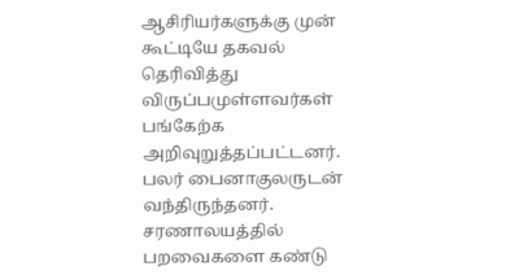ஆசிரியர்களுக்கு முன் கூட்டியே தகவல் தெரிவித்து விருப்பமுள்ளவர்கள் பங்கேற்க அறிவுறுத்தப்பட்டனர். பலர் பைனாகுலருடன் வந்திருந்தனர். சரணாலயத்தில் பறவைகளை கண்டு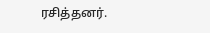ரசித்தனர்.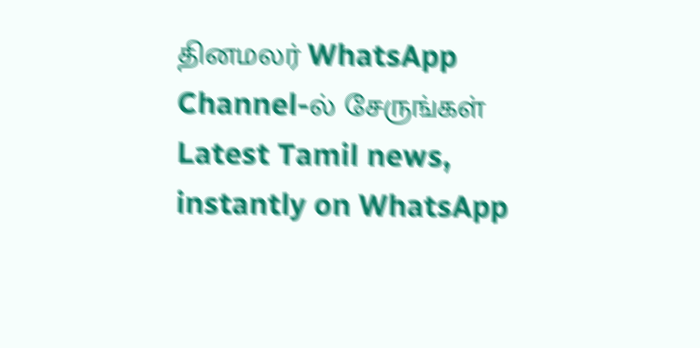தினமலர் WhatsApp Channel-ல் சேருங்கள்
Latest Tamil news, instantly on WhatsApp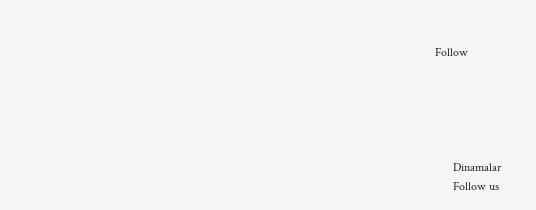Follow





      Dinamalar
      Follow us